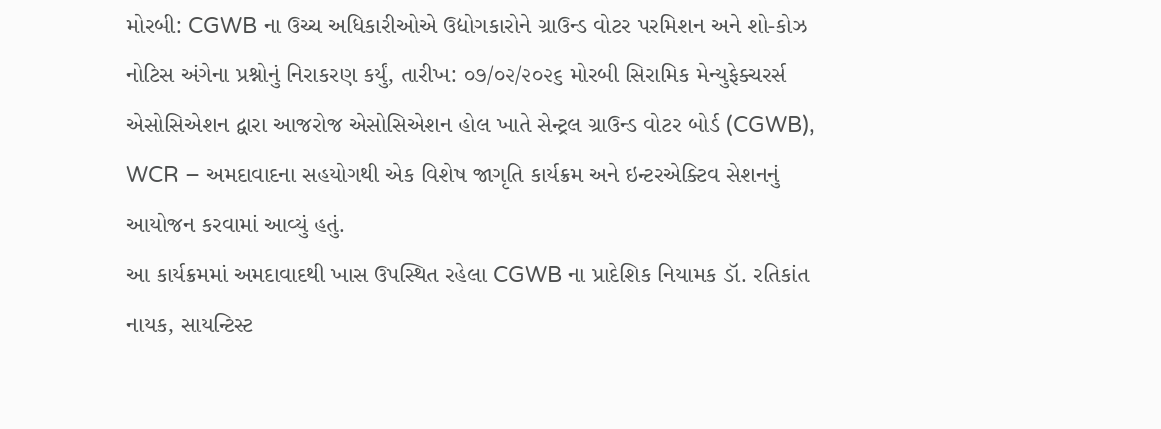મોરબી: CGWB ના ઉચ્ચ અધિકારીઓએ ઉદ્યોગકારોને ગ્રાઉન્ડ વોટર પરમિશન અને શો-કોઝ નોટિસ અંગેના પ્રશ્નોનું નિરાકરણ કર્યું, તારીખ: ૦૭/૦૨/૨૦૨૬ મોરબી સિરામિક મેન્યુફેક્ચરર્સ એસોસિએશન દ્વારા આજરોજ એસોસિએશન હોલ ખાતે સેન્ટ્રલ ગ્રાઉન્ડ વોટર બોર્ડ (CGWB), WCR – અમદાવાદના સહયોગથી એક વિશેષ જાગૃતિ કાર્યક્રમ અને ઇન્ટરએક્ટિવ સેશનનું આયોજન કરવામાં આવ્યું હતું.
આ કાર્યક્રમમાં અમદાવાદથી ખાસ ઉપસ્થિત રહેલા CGWB ના પ્રાદેશિક નિયામક ડૉ. રતિકાંત નાયક, સાયન્ટિસ્ટ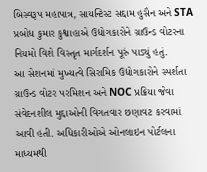બિસ્વરૂપ મહાપાત્ર, સાયન્ટિસ્ટ સદ્દામ હુસૈન અને STA પ્રબોધ કુમાર કુશ્વાહાએ ઉદ્યોગકારોને ગ્રાઉન્ડ વોટરના નિયમો વિશે વિસ્તૃત માર્ગદર્શન પૂરું પાડ્યું હતું.
આ સેશનમાં મુખ્યત્વે સિરામિક ઉદ્યોગકારોને સ્પર્શતા ગ્રાઉન્ડ વોટર પરમિશન અને NOC પ્રક્રિયા જેવા સંવેદનશીલ મુદ્દાઓની વિગતવાર છણાવટ કરવામાં આવી હતી. અધિકારીઓએ ઓનલાઇન પોર્ટલના માધ્યમથી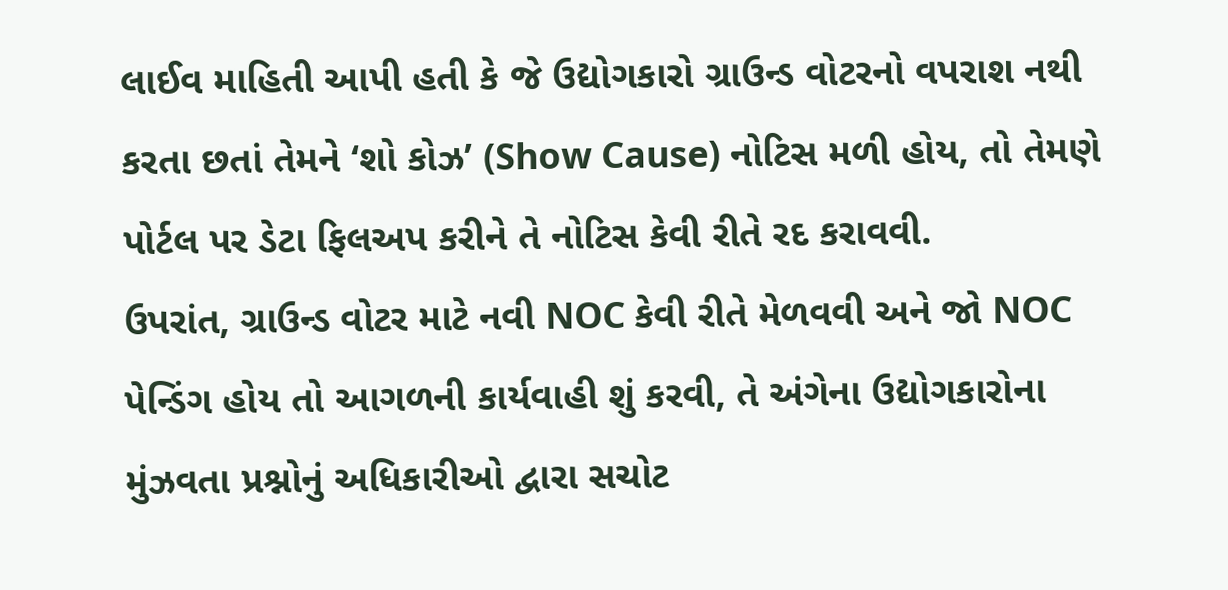લાઈવ માહિતી આપી હતી કે જે ઉદ્યોગકારો ગ્રાઉન્ડ વોટરનો વપરાશ નથી કરતા છતાં તેમને ‘શો કોઝ’ (Show Cause) નોટિસ મળી હોય, તો તેમણે પોર્ટલ પર ડેટા ફિલઅપ કરીને તે નોટિસ કેવી રીતે રદ કરાવવી.
ઉપરાંત, ગ્રાઉન્ડ વોટર માટે નવી NOC કેવી રીતે મેળવવી અને જો NOC પેન્ડિંગ હોય તો આગળની કાર્યવાહી શું કરવી, તે અંગેના ઉદ્યોગકારોના મુંઝવતા પ્રશ્નોનું અધિકારીઓ દ્વારા સચોટ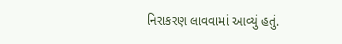નિરાકરણ લાવવામાં આવ્યું હતું.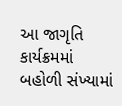આ જાગૃતિ કાર્યક્રમમાં બહોળી સંખ્યામાં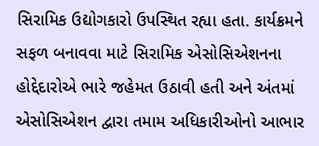સિરામિક ઉદ્યોગકારો ઉપસ્થિત રહ્યા હતા. કાર્યક્રમને સફળ બનાવવા માટે સિરામિક એસોસિએશનના હોદ્દેદારોએ ભારે જહેમત ઉઠાવી હતી અને અંતમાં એસોસિએશન દ્વારા તમામ અધિકારીઓનો આભાર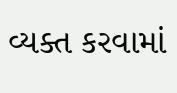વ્યક્ત કરવામાં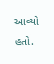આવ્યો હતો.